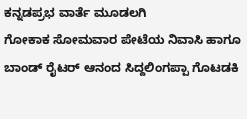ಕನ್ನಡಪ್ರಭ ವಾರ್ತೆ ಮೂಡಲಗಿ
ಗೋಕಾಕ ಸೋಮವಾರ ಪೇಟೆಯ ನಿವಾಸಿ ಹಾಗೂ ಬಾಂಡ್ ರೈಟರ್ ಆನಂದ ಸಿದ್ದಲಿಂಗಪ್ಪಾ ಗೊಟಡಕಿ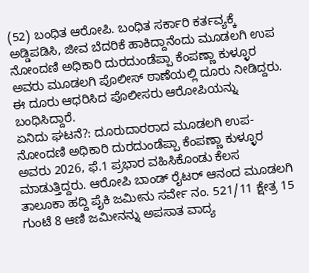(52) ಬಂಧಿತ ಆರೋಪಿ. ಬಂಧಿತ ಸರ್ಕಾರಿ ಕರ್ತವ್ಯಕ್ಕೆ ಅಡ್ಡಿಪಡಿಸಿ, ಜೀವ ಬೆದರಿಕೆ ಹಾಕಿದ್ದಾನೆಂದು ಮೂಡಲಗಿ ಉಪ ನೋಂದಣಿ ಅಧಿಕಾರಿ ದುರದುಂಡೆಪ್ಪಾ ಕೆಂಪಣ್ಣಾ ಕುಳ್ಳೂರ ಅವರು ಮೂಡಲಗಿ ಪೊಲೀಸ್ ಠಾಣೆಯಲ್ಲಿ ದೂರು ನೀಡಿದ್ದರು. ಈ ದೂರು ಆಧರಿಸಿದ ಪೊಲೀಸರು ಆರೋಪಿಯನ್ನು ಬಂಧಿಸಿದ್ದಾರೆ.
ಏನಿದು ಘಟನೆ?: ದೂರುದಾರರಾದ ಮೂಡಲಗಿ ಉಪ-ನೋಂದಣಿ ಅಧಿಕಾರಿ ದುರದುಂಡೆಪ್ಪಾ ಕೆಂಪಣ್ಣಾ ಕುಳ್ಳೂರ ಅವರು 2026, ಫೆ.1 ಪ್ರಭಾರ ವಹಿಸಿಕೊಂಡು ಕೆಲಸ ಮಾಡುತ್ತಿದ್ದರು. ಆರೋಪಿ ಬಾಂಡ್ ರೈಟರ್ ಆನಂದ ಮೂಡಲಗಿ ತಾಲೂಕಾ ಹದ್ದಿ ಪೈಕಿ ಜಮೀನು ಸರ್ವೇ ನಂ. 521/11 ಕ್ಷೇತ್ರ 15 ಗುಂಟೆ 8 ಆಣಿ ಜಮೀನನ್ನು ಅಪಸಾತ ವಾದ್ಯ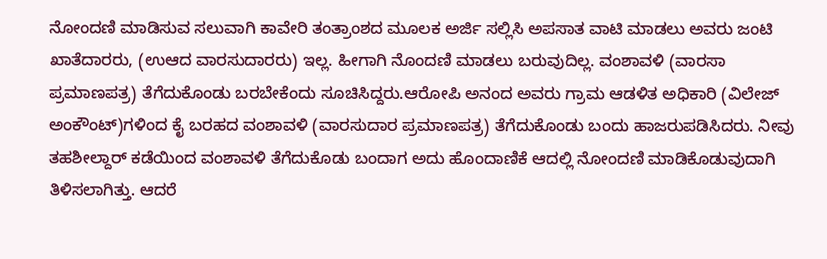ನೋಂದಣಿ ಮಾಡಿಸುವ ಸಲುವಾಗಿ ಕಾವೇರಿ ತಂತ್ರಾಂಶದ ಮೂಲಕ ಅರ್ಜಿ ಸಲ್ಲಿಸಿ ಅಪಸಾತ ವಾಟಿ ಮಾಡಲು ಅವರು ಜಂಟಿ ಖಾತೆದಾರರು, (ಉಆದ ವಾರಸುದಾರರು) ಇಲ್ಲ. ಹೀಗಾಗಿ ನೊಂದಣಿ ಮಾಡಲು ಬರುವುದಿಲ್ಲ. ವಂಶಾವಳಿ (ವಾರಸಾ ಪ್ರಮಾಣಪತ್ರ) ತೆಗೆದುಕೊಂಡು ಬರಬೇಕೆಂದು ಸೂಚಿಸಿದ್ದರು.ಆರೋಪಿ ಅನಂದ ಅವರು ಗ್ರಾಮ ಆಡಳಿತ ಅಧಿಕಾರಿ (ವಿಲೇಜ್ ಅಂಕೌಂಟ್)ಗಳಿಂದ ಕೈ ಬರಹದ ವಂಶಾವಳಿ (ವಾರಸುದಾರ ಪ್ರಮಾಣಪತ್ರ) ತೆಗೆದುಕೊಂಡು ಬಂದು ಹಾಜರುಪಡಿಸಿದರು. ನೀವು ತಹಶೀಲ್ದಾರ್ ಕಡೆಯಿಂದ ವಂಶಾವಳಿ ತೆಗೆದುಕೊಡು ಬಂದಾಗ ಅದು ಹೊಂದಾಣಿಕೆ ಆದಲ್ಲಿ ನೋಂದಣಿ ಮಾಡಿಕೊಡುವುದಾಗಿ ತಿಳಿಸಲಾಗಿತ್ತು. ಆದರೆ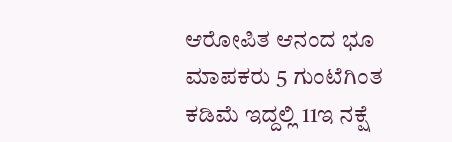ಆರೋಪಿತ ಆನಂದ ಭೂ ಮಾಪಕರು 5 ಗುಂಟೆಗಿಂತ ಕಡಿಮೆ ಇದ್ದಲ್ಲಿ 11ಇ ನಕ್ಷೆ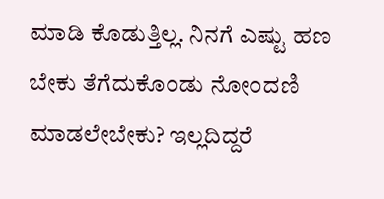ಮಾಡಿ ಕೊಡುತ್ತಿಲ್ಲ. ನಿನಗೆ ಎಷ್ಟು ಹಣ ಬೇಕು ತೆಗೆದುಕೊಂಡು ನೋಂದಣಿ ಮಾಡಲೇಬೇಕು? ಇಲ್ಲದಿದ್ದರೆ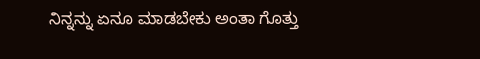ನಿನ್ನನ್ನು ಏನೂ ಮಾಡಬೇಕು ಅಂತಾ ಗೊತ್ತು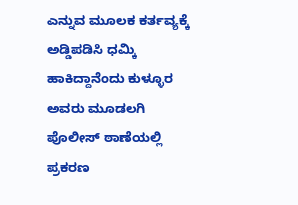ಎನ್ನುವ ಮೂಲಕ ಕರ್ತವ್ಯಕ್ಕೆ ಅಡ್ಡಿಪಡಿಸಿ ಧಮ್ಕಿ ಹಾಕಿದ್ದಾನೆಂದು ಕುಳ್ಳೂರ ಅವರು ಮೂಡಲಗಿ ಪೊಲೀಸ್ ಠಾಣೆಯಲ್ಲಿ ಪ್ರಕರಣ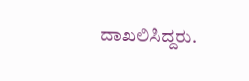ದಾಖಲಿಸಿದ್ದರು.